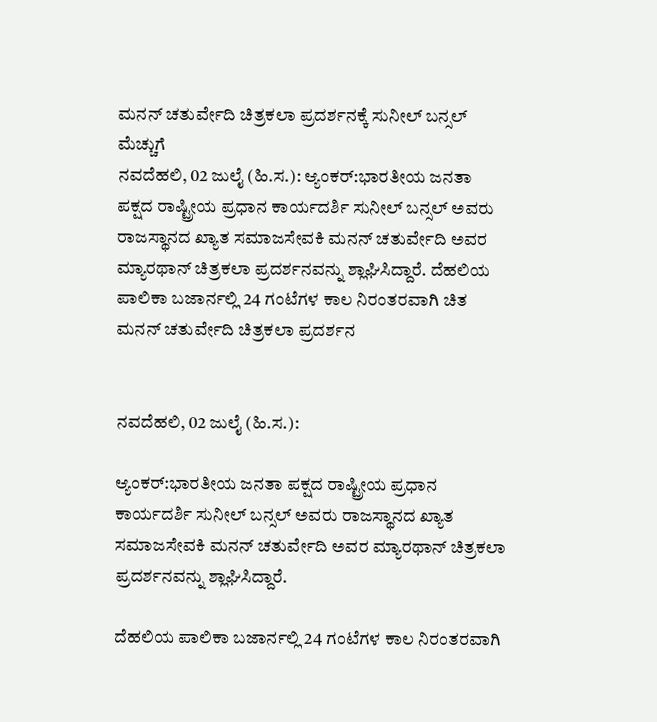ಮನನ್ ಚತುರ್ವೇದಿ ಚಿತ್ರಕಲಾ ಪ್ರದರ್ಶನಕ್ಕೆ ಸುನೀಲ್ ಬನ್ಸಲ್ ಮೆಚ್ಚುಗೆ
ನವದೆಹಲಿ, 02 ಜುಲೈ (ಹಿ.ಸ.): ಆ್ಯಂಕರ್:ಭಾರತೀಯ ಜನತಾ ಪಕ್ಷದ ರಾಷ್ಟ್ರೀಯ ಪ್ರಧಾನ ಕಾರ್ಯದರ್ಶಿ ಸುನೀಲ್ ಬನ್ಸಲ್ ಅವರು ರಾಜಸ್ಥಾನದ ಖ್ಯಾತ ಸಮಾಜಸೇವಕಿ ಮನನ್ ಚತುರ್ವೇದಿ ಅವರ ಮ್ಯಾರಥಾನ್ ಚಿತ್ರಕಲಾ ಪ್ರದರ್ಶನವನ್ನು ಶ್ಲಾಘಿಸಿದ್ದಾರೆ. ದೆಹಲಿಯ ಪಾಲಿಕಾ ಬಜಾರ್ನಲ್ಲಿ 24 ಗಂಟೆಗಳ ಕಾಲ ನಿರಂತರವಾಗಿ ಚಿತ
ಮನನ್ ಚತುರ್ವೇದಿ ಚಿತ್ರಕಲಾ ಪ್ರದರ್ಶನ


ನವದೆಹಲಿ, 02 ಜುಲೈ (ಹಿ.ಸ.):

ಆ್ಯಂಕರ್:ಭಾರತೀಯ ಜನತಾ ಪಕ್ಷದ ರಾಷ್ಟ್ರೀಯ ಪ್ರಧಾನ ಕಾರ್ಯದರ್ಶಿ ಸುನೀಲ್ ಬನ್ಸಲ್ ಅವರು ರಾಜಸ್ಥಾನದ ಖ್ಯಾತ ಸಮಾಜಸೇವಕಿ ಮನನ್ ಚತುರ್ವೇದಿ ಅವರ ಮ್ಯಾರಥಾನ್ ಚಿತ್ರಕಲಾ ಪ್ರದರ್ಶನವನ್ನು ಶ್ಲಾಘಿಸಿದ್ದಾರೆ.

ದೆಹಲಿಯ ಪಾಲಿಕಾ ಬಜಾರ್ನಲ್ಲಿ 24 ಗಂಟೆಗಳ ಕಾಲ ನಿರಂತರವಾಗಿ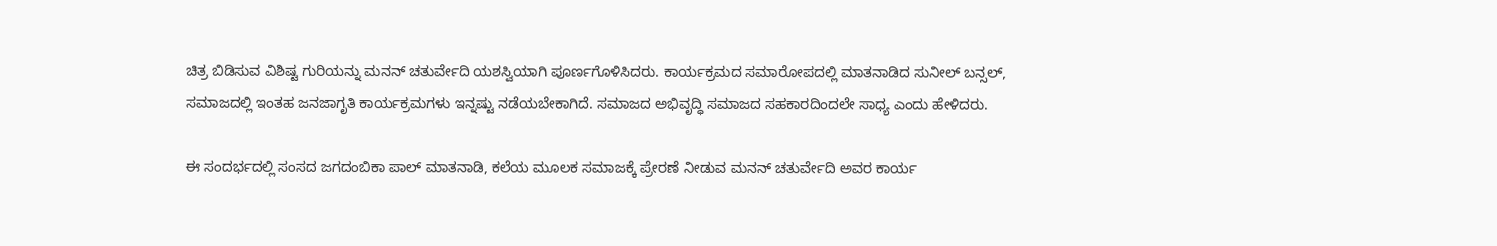ಚಿತ್ರ ಬಿಡಿಸುವ ವಿಶಿಷ್ಟ ಗುರಿಯನ್ನು ಮನನ್ ಚತುರ್ವೇದಿ ಯಶಸ್ವಿಯಾಗಿ ಪೂರ್ಣಗೊಳಿಸಿದರು. ಕಾರ್ಯಕ್ರಮದ ಸಮಾರೋಪದಲ್ಲಿ ಮಾತನಾಡಿದ ಸುನೀಲ್ ಬನ್ಸಲ್, ಸಮಾಜದಲ್ಲಿ ಇಂತಹ ಜನಜಾಗೃತಿ ಕಾರ್ಯಕ್ರಮಗಳು ಇನ್ನಷ್ಟು ನಡೆಯಬೇಕಾಗಿದೆ. ಸಮಾಜದ ಅಭಿವೃದ್ಧಿ ಸಮಾಜದ ಸಹಕಾರದಿಂದಲೇ ಸಾಧ್ಯ ಎಂದು ಹೇಳಿದರು.

ಈ ಸಂದರ್ಭದಲ್ಲಿ ಸಂಸದ ಜಗದಂಬಿಕಾ ಪಾಲ್ ಮಾತನಾಡಿ, ಕಲೆಯ ಮೂಲಕ ಸಮಾಜಕ್ಕೆ ಪ್ರೇರಣೆ ನೀಡುವ ಮನನ್ ಚತುರ್ವೇದಿ ಅವರ ಕಾರ್ಯ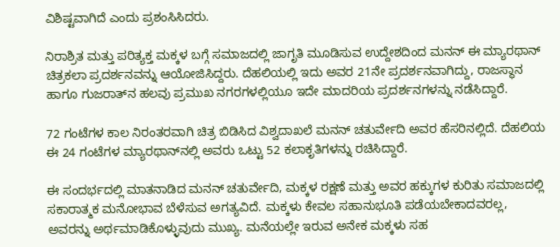ವಿಶಿಷ್ಟವಾಗಿದೆ ಎಂದು ಪ್ರಶಂಸಿಸಿದರು.

ನಿರಾಶ್ರಿತ ಮತ್ತು ಪರಿತ್ಯಕ್ತ ಮಕ್ಕಳ ಬಗ್ಗೆ ಸಮಾಜದಲ್ಲಿ ಜಾಗೃತಿ ಮೂಡಿಸುವ ಉದ್ದೇಶದಿಂದ ಮನನ್ ಈ ಮ್ಯಾರಥಾನ್ ಚಿತ್ರಕಲಾ ಪ್ರದರ್ಶನವನ್ನು ಆಯೋಜಿಸಿದ್ದರು. ದೆಹಲಿಯಲ್ಲಿ ಇದು ಅವರ 21ನೇ ಪ್ರದರ್ಶನವಾಗಿದ್ದು, ರಾಜಸ್ಥಾನ ಹಾಗೂ ಗುಜರಾತ್‌ನ ಹಲವು ಪ್ರಮುಖ ನಗರಗಳಲ್ಲಿಯೂ ಇದೇ ಮಾದರಿಯ ಪ್ರದರ್ಶನಗಳನ್ನು ನಡೆಸಿದ್ದಾರೆ.

72 ಗಂಟೆಗಳ ಕಾಲ ನಿರಂತರವಾಗಿ ಚಿತ್ರ ಬಿಡಿಸಿದ ವಿಶ್ವದಾಖಲೆ ಮನನ್ ಚತುರ್ವೇದಿ ಅವರ ಹೆಸರಿನಲ್ಲಿದೆ. ದೆಹಲಿಯ ಈ 24 ಗಂಟೆಗಳ ಮ್ಯಾರಥಾನ್‌ನಲ್ಲಿ ಅವರು ಒಟ್ಟು 52 ಕಲಾಕೃತಿಗಳನ್ನು ರಚಿಸಿದ್ದಾರೆ.

ಈ ಸಂದರ್ಭದಲ್ಲಿ ಮಾತನಾಡಿದ ಮನನ್ ಚತುರ್ವೇದಿ, ಮಕ್ಕಳ ರಕ್ಷಣೆ ಮತ್ತು ಅವರ ಹಕ್ಕುಗಳ ಕುರಿತು ಸಮಾಜದಲ್ಲಿ ಸಕಾರಾತ್ಮಕ ಮನೋಭಾವ ಬೆಳೆಸುವ ಅಗತ್ಯವಿದೆ. ಮಕ್ಕಳು ಕೇವಲ ಸಹಾನುಭೂತಿ ಪಡೆಯಬೇಕಾದವರಲ್ಲ, ಅವರನ್ನು ಅರ್ಥಮಾಡಿಕೊಳ್ಳುವುದು ಮುಖ್ಯ. ಮನೆಯಲ್ಲೇ ಇರುವ ಅನೇಕ ಮಕ್ಕಳು ಸಹ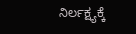ನಿರ್ಲಕ್ಷ್ಯಕ್ಕೆ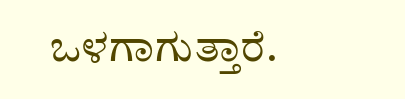ಒಳಗಾಗುತ್ತಾರೆ.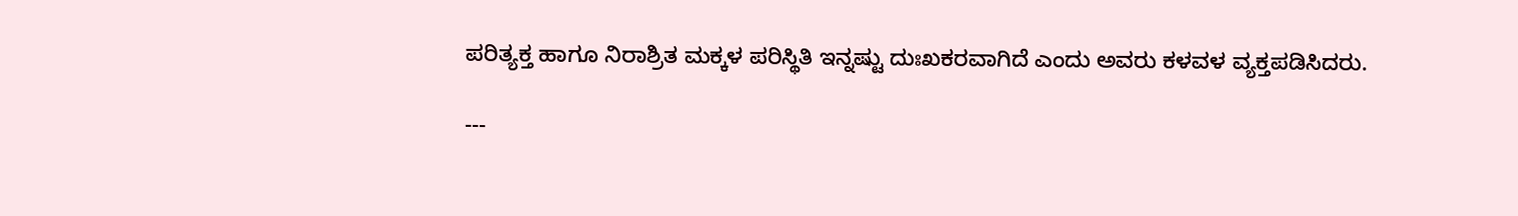ಪರಿತ್ಯಕ್ತ ಹಾಗೂ ನಿರಾಶ್ರಿತ ಮಕ್ಕಳ ಪರಿಸ್ಥಿತಿ ಇನ್ನಷ್ಟು ದುಃಖಕರವಾಗಿದೆ ಎಂದು ಅವರು ಕಳವಳ ವ್ಯಕ್ತಪಡಿಸಿದರು.

---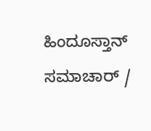ಹಿಂದೂಸ್ತಾನ್ ಸಮಾಚಾರ್ /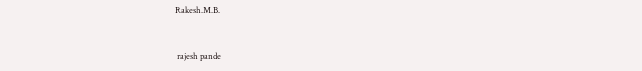Rakesh.M.B.


 rajesh pande